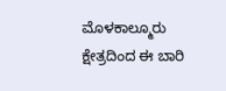ಮೊಳಕಾಲ್ಮೂರು ಕ್ಷೇತ್ರದಿಂದ ಈ ಬಾರಿ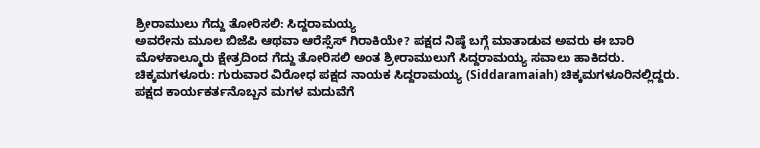ಶ್ರೀರಾಮುಲು ಗೆದ್ದು ತೋರಿಸಲಿ: ಸಿದ್ದರಾಮಯ್ಯ
ಅವರೇನು ಮೂಲ ಬಿಜೆಪಿ ಆಥವಾ ಆರೆಸ್ಸೆಸ್ ಗಿರಾಕಿಯೇ? ಪಕ್ಷದ ನಿಷ್ಠೆ ಬಗ್ಗೆ ಮಾತಾಡುವ ಅವರು ಈ ಬಾರಿ ಮೊಳಕಾಲ್ಮೂರು ಕ್ಷೇತ್ರದಿಂದ ಗೆದ್ದು ತೋರಿಸಲಿ ಅಂತ ಶ್ರೀರಾಮುಲುಗೆ ಸಿದ್ದರಾಮಯ್ಯ ಸವಾಲು ಹಾಕಿದರು.
ಚಿಕ್ಕಮಗಳೂರು: ಗುರುವಾರ ವಿರೋಧ ಪಕ್ಷದ ನಾಯಕ ಸಿದ್ದರಾಮಯ್ಯ (Siddaramaiah) ಚಿಕ್ಕಮಗಳೂರಿನಲ್ಲಿದ್ದರು. ಪಕ್ಷದ ಕಾರ್ಯಕರ್ತನೊಬ್ಬನ ಮಗಳ ಮದುವೆಗೆ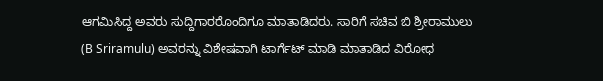ಆಗಮಿಸಿದ್ದ ಅವರು ಸುದ್ದಿಗಾರರೊಂದಿಗೂ ಮಾತಾಡಿದರು. ಸಾರಿಗೆ ಸಚಿವ ಬಿ ಶ್ರೀರಾಮುಲು (B Sriramulu) ಅವರನ್ನು ವಿಶೇಷವಾಗಿ ಟಾರ್ಗೆಟ್ ಮಾಡಿ ಮಾತಾಡಿದ ವಿರೋಧ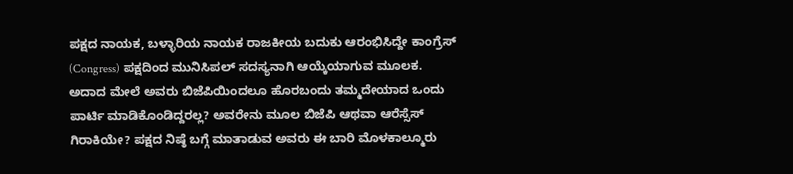ಪಕ್ಷದ ನಾಯಕ, ಬಳ್ಳಾರಿಯ ನಾಯಕ ರಾಜಕೀಯ ಬದುಕು ಆರಂಭಿಸಿದ್ದೇ ಕಾಂಗ್ರೆಸ್ (Congress) ಪಕ್ಷದಿಂದ ಮುನಿಸಿಪಲ್ ಸದಸ್ಯನಾಗಿ ಆಯ್ಕೆಯಾಗುವ ಮೂಲಕ. ಅದಾದ ಮೇಲೆ ಅವರು ಬಿಜೆಪಿಯಿಂದಲೂ ಹೊರಬಂದು ತಮ್ಮದೇಯಾದ ಒಂದು ಪಾರ್ಟಿ ಮಾಡಿಕೊಂಡಿದ್ದರಲ್ಲ? ಅವರೇನು ಮೂಲ ಬಿಜೆಪಿ ಆಥವಾ ಆರೆಸ್ಸೆಸ್ ಗಿರಾಕಿಯೇ? ಪಕ್ಷದ ನಿಷ್ಠೆ ಬಗ್ಗೆ ಮಾತಾಡುವ ಅವರು ಈ ಬಾರಿ ಮೊಳಕಾಲ್ಮೂರು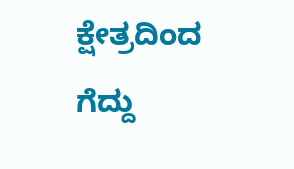ಕ್ಷೇತ್ರದಿಂದ ಗೆದ್ದು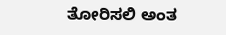ತೋರಿಸಲಿ ಅಂತ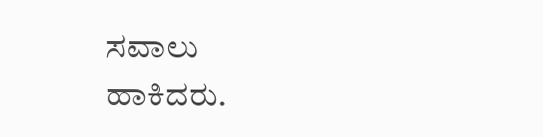ಸವಾಲು ಹಾಕಿದರು.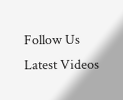Follow Us
Latest Videos